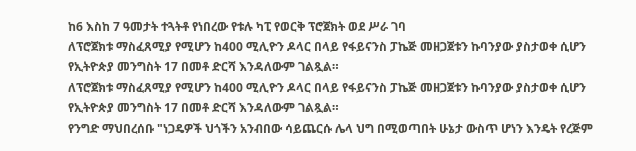ከ6 እስከ 7 ዓመታት ተጓትቶ የነበረው የቱሉ ካፒ የወርቅ ፕሮጀክት ወደ ሥራ ገባ
ለፕሮጀክቱ ማስፈጸሚያ የሚሆን ከ400 ሚሊዮን ዶላር በላይ የፋይናንስ ፓኬጅ መዘጋጀቱን ኩባንያው ያስታወቀ ሲሆን የኢትዮጵያ መንግስት 17 በመቶ ድርሻ እንዳለውም ገልጿል።
ለፕሮጀክቱ ማስፈጸሚያ የሚሆን ከ400 ሚሊዮን ዶላር በላይ የፋይናንስ ፓኬጅ መዘጋጀቱን ኩባንያው ያስታወቀ ሲሆን የኢትዮጵያ መንግስት 17 በመቶ ድርሻ እንዳለውም ገልጿል።
የንግድ ማህበረሰቡ "ነጋዴዎች ህጎችን አንብበው ሳይጨርሱ ሌላ ህግ በሚወጣበት ሁኔታ ውስጥ ሆነን እንዴት የረጅም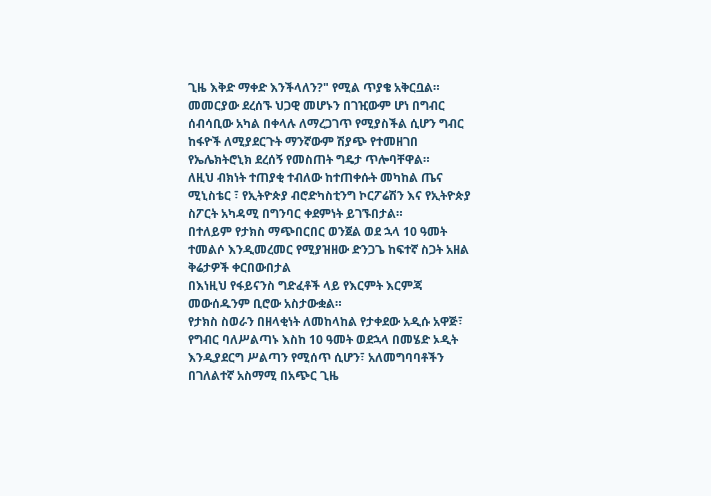ጊዜ እቅድ ማቀድ እንችላለን?" የሚል ጥያቄ አቅርቧል።
መመርያው ደረሰኙ ህጋዊ መሆኑን በገዢውም ሆነ በግብር ሰብሳቢው አካል በቀላሉ ለማረጋገጥ የሚያስችል ሲሆን ግብር ከፋዮች ለሚያደርጉት ማንኛውም ሽያጭ የተመዘገበ የኤሌክትሮኒክ ደረሰኝ የመስጠት ግዴታ ጥሎባቸዋል።
ለዚህ ብክነት ተጠያቂ ተብለው ከተጠቀሱት መካከል ጤና ሚኒስቴር ፣ የኢትዮጵያ ብሮድካስቲንግ ኮርፖሬሽን እና የኢትዮጵያ ስፖርት አካዳሚ በግንባር ቀደምነት ይገኙበታል።
በተለይም የታክስ ማጭበርበር ወንጀል ወደ ኋላ 10 ዓመት ተመልሶ እንዲመረመር የሚያዝዘው ድንጋጌ ከፍተኛ ስጋት አዘል ቅሬታዎች ቀርበውበታል
በእነዚህ የፋይናንስ ግድፈቶች ላይ የእርምት እርምጃ መውሰዱንም ቢሮው አስታውቋል።
የታክስ ስወራን በዘላቂነት ለመከላከል የታቀደው አዲሱ አዋጅ፣ የግብር ባለሥልጣኑ እስከ 10 ዓመት ወደኋላ በመሄድ ኦዲት እንዲያደርግ ሥልጣን የሚሰጥ ሲሆን፣ አለመግባባቶችን በገለልተኛ አስማሚ በአጭር ጊዜ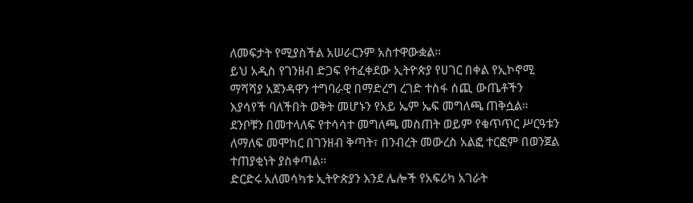ለመፍታት የሚያስችል አሠራርንም አስተዋውቋል።
ይህ አዲስ የገንዘብ ድጋፍ የተፈቀደው ኢትዮጵያ የሀገር በቀል የኢኮኖሚ ማሻሻያ አጀንዳዋን ተግባራዊ በማድረግ ረገድ ተስፋ ሰጪ ውጤቶችን እያሳየች ባለችበት ወቅት መሆኑን የአይ ኤም ኤፍ መግለጫ ጠቅሷል፡፡
ደንቦቹን በመተላለፍ የተሳሳተ መግለጫ መስጠት ወይም የቁጥጥር ሥርዓቱን ለማለፍ መሞከር በገንዘብ ቅጣት፣ በንብረት መውረስ አልፎ ተርፎም በወንጀል ተጠያቂነት ያስቀጣል።
ድርድሩ አለመሳካቱ ኢትዮጵያን እንደ ሌሎች የአፍሪካ አገራት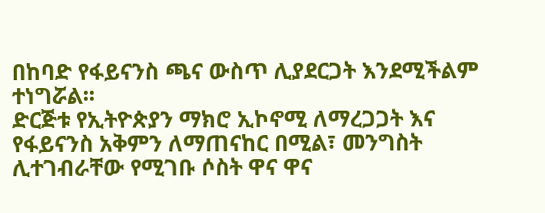በከባድ የፋይናንስ ጫና ውስጥ ሊያደርጋት እንደሚችልም ተነግሯል፡፡
ድርጅቱ የኢትዮጵያን ማክሮ ኢኮኖሚ ለማረጋጋት እና የፋይናንስ አቅምን ለማጠናከር በሚል፣ መንግስት ሊተገብራቸው የሚገቡ ሶስት ዋና ዋና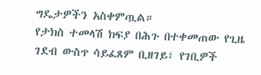ግዴታዎችን አስቀምጧል።
የታክስ ተመላሽ ክፍያ በሕጉ በተቀመጠው የጊዜ ገደብ ውስጥ ሳይፈጸም ቢዘገይ፣ የገቢዎች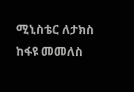ሚኒስቴር ለታክስ ከፋዩ መመለስ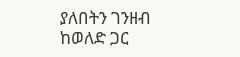ያለበትን ገንዘብ ከወለድ ጋር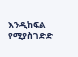እንዲከፍል የሚያስገድድ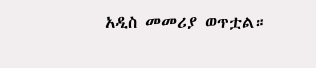አዲስ መመሪያ ወጥቷል።